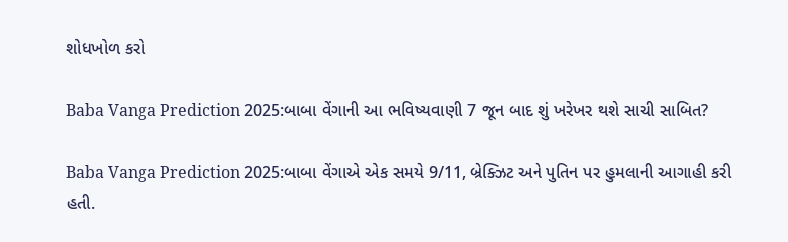શોધખોળ કરો

Baba Vanga Prediction 2025:બાબા વેંગાની આ ભવિષ્યવાણી 7 જૂન બાદ શું ખરેખર થશે સાચી સાબિત?

Baba Vanga Prediction 2025:બાબા વેંગાએ એક સમયે 9/11, બ્રેક્ઝિટ અને પુતિન પર હુમલાની આગાહી કરી હતી.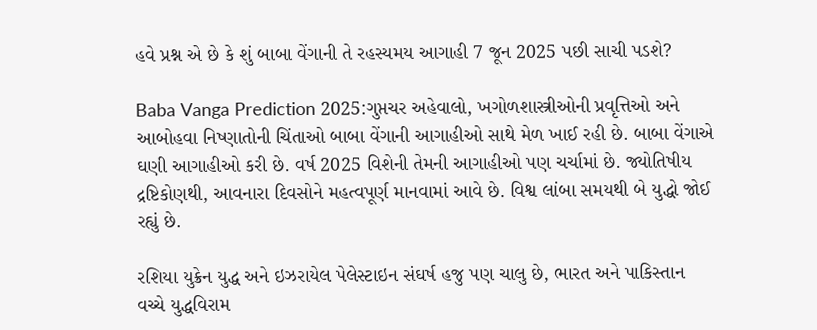હવે પ્રશ્ન એ છે કે શું બાબા વેંગાની તે રહસ્યમય આગાહી 7 જૂન 2025 પછી સાચી પડશે?

Baba Vanga Prediction 2025:ગુપ્તચર અહેવાલો, ખગોળશાસ્ત્રીઓની પ્રવૃત્તિઓ અને આબોહવા નિષ્ણાતોની ચિંતાઓ બાબા વેંગાની આગાહીઓ સાથે મેળ ખાઈ રહી છે. બાબા વેંગાએ ઘણી આગાહીઓ કરી છે. વર્ષ 2025 વિશેની તેમની આગાહીઓ પણ ચર્ચામાં છે. જ્યોતિષીય દ્રષ્ટિકોણથી, આવનારા દિવસોને મહત્વપૂર્ણ માનવામાં આવે છે. વિશ્વ લાંબા સમયથી બે યુદ્ધો જોઈ રહ્યું છે.

રશિયા યુક્રેન યુદ્ધ અને ઇઝરાયેલ પેલેસ્ટાઇન સંઘર્ષ હજુ પણ ચાલુ છે, ભારત અને પાકિસ્તાન વચ્ચે યુદ્ધવિરામ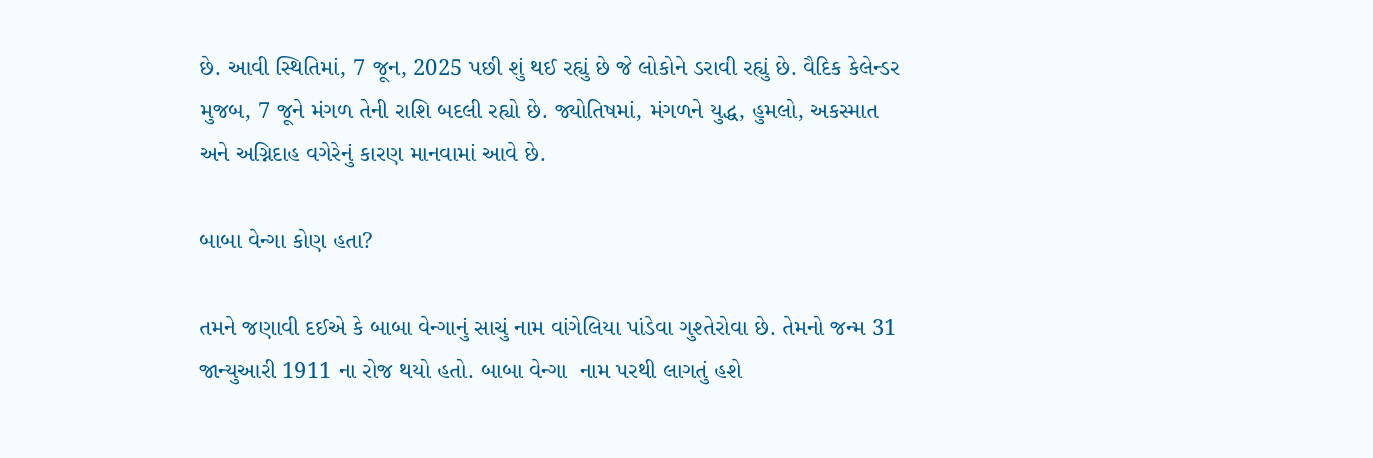છે. આવી સ્થિતિમાં, 7 જૂન, 2025 પછી શું થઈ રહ્યું છે જે લોકોને ડરાવી રહ્યું છે. વૈદિક કેલેન્ડર મુજબ, 7 જૂને મંગળ તેની રાશિ બદલી રહ્યો છે. જ્યોતિષમાં, મંગળને યુદ્ધ, હુમલો, અકસ્માત અને અગ્નિદાહ વગેરેનું કારણ માનવામાં આવે છે.

બાબા વેન્ગા કોણ હતા?

તમને જણાવી દઈએ કે બાબા વેન્ગાનું સાચું નામ વાંગેલિયા પાંડેવા ગુશ્તેરોવા છે. તેમનો જન્મ 31 જાન્યુઆરી 1911 ના રોજ થયો હતો. બાબા વેન્ગા  નામ પરથી લાગતું હશે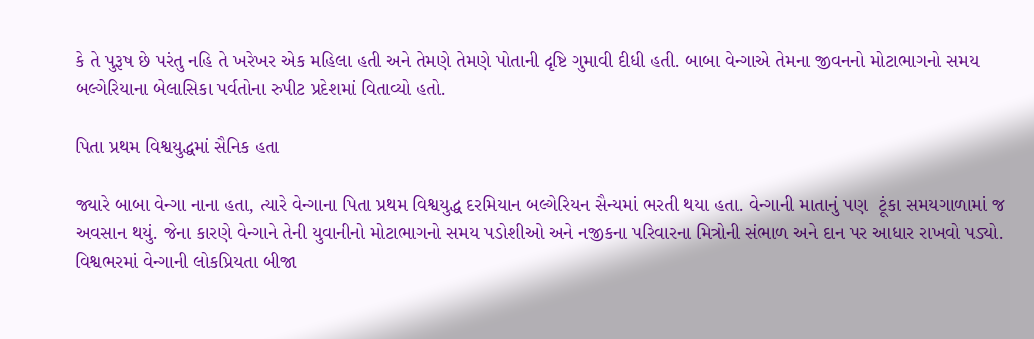કે તે પુરૂષ છે પરંતુ નહિ તે ખરેખર એક મહિલા હતી અને તેમણે તેમણે પોતાની દૃષ્ટિ ગુમાવી દીધી હતી. બાબા વેન્ગાએ તેમના જીવનનો મોટાભાગનો સમય બલ્ગેરિયાના બેલાસિકા પર્વતોના રુપીટ પ્રદેશમાં વિતાવ્યો હતો.

પિતા પ્રથમ વિશ્વયુદ્ધમાં સૈનિક હતા

જ્યારે બાબા વેન્ગા નાના હતા, ત્યારે વેન્ગાના પિતા પ્રથમ વિશ્વયુદ્ધ દરમિયાન બલ્ગેરિયન સૈન્યમાં ભરતી થયા હતા. વેન્ગાની માતાનું પણ  ટૂંકા સમયગાળામાં જ  અવસાન થયું. જેના કારણે વેન્ગાને તેની યુવાનીનો મોટાભાગનો સમય પડોશીઓ અને નજીકના પરિવારના મિત્રોની સંભાળ અને દાન પર આધાર રાખવો પડ્યો. વિશ્વભરમાં વેન્ગાની લોકપ્રિયતા બીજા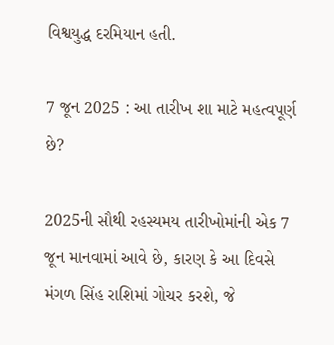વિશ્વયુદ્ધ દરમિયાન હતી.

7 જૂન 2025 : આ તારીખ શા માટે મહત્વપૂર્ણ છે?

2025ની સૌથી રહસ્યમય તારીખોમાંની એક 7 જૂન માનવામાં આવે છે, કારણ કે આ દિવસે મંગળ સિંહ રાશિમાં ગોચર કરશે, જે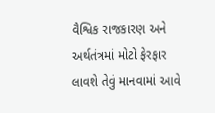વૈશ્વિક રાજકારણ અને અર્થતંત્રમાં મોટો ફેરફાર લાવશે તેવું માનવામાં આવે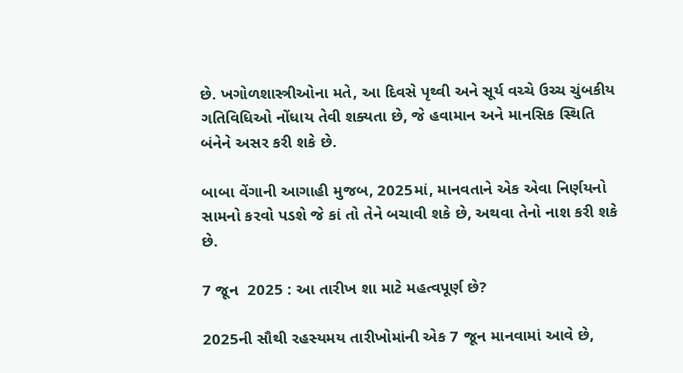છે. ખગોળશાસ્ત્રીઓના મતે, આ દિવસે પૃથ્વી અને સૂર્ય વચ્ચે ઉચ્ચ ચુંબકીય ગતિવિધિઓ નોંધાય તેવી શક્યતા છે, જે હવામાન અને માનસિક સ્થિતિ બંનેને અસર કરી શકે છે.

બાબા વેંગાની આગાહી મુજબ, 2025માં, માનવતાને એક એવા નિર્ણયનો સામનો કરવો પડશે જે કાં તો તેને બચાવી શકે છે, અથવા તેનો નાશ કરી શકે છે.

7 જૂન  2025 : આ તારીખ શા માટે મહત્વપૂર્ણ છે?

2025ની સૌથી રહસ્યમય તારીખોમાંની એક 7 જૂન માનવામાં આવે છે,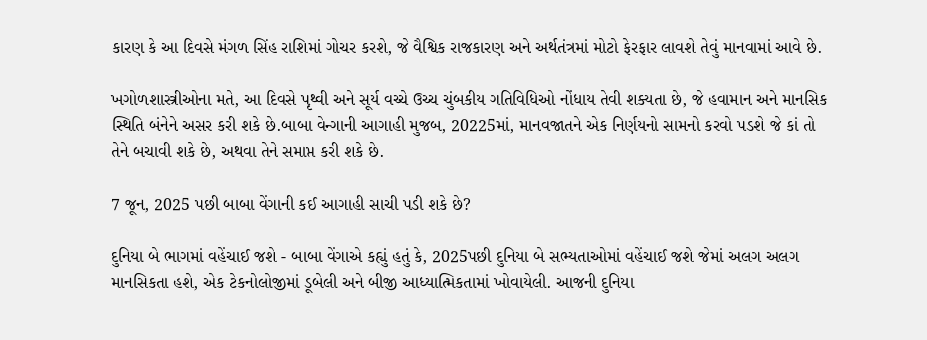કારણ કે આ દિવસે મંગળ સિંહ રાશિમાં ગોચર કરશે, જે વૈશ્વિક રાજકારણ અને અર્થતંત્રમાં મોટો ફેરફાર લાવશે તેવું માનવામાં આવે છે.

ખગોળશાસ્ત્રીઓના મતે, આ દિવસે પૃથ્વી અને સૂર્ય વચ્ચે ઉચ્ચ ચુંબકીય ગતિવિધિઓ નોંધાય તેવી શક્યતા છે, જે હવામાન અને માનસિક સ્થિતિ બંનેને અસર કરી શકે છે.બાબા વેન્ગાની આગાહી મુજબ, 20225માં, માનવજાતને એક નિર્ણયનો સામનો કરવો પડશે જે કાં તો તેને બચાવી શકે છે, અથવા તેને સમાપ્ત કરી શકે છે.

7 જૂન, 2025 પછી બાબા વેંગાની કઈ આગાહી સાચી પડી શકે છે?

દુનિયા બે ભાગમાં વહેંચાઈ જશે - બાબા વેંગાએ કહ્યું હતું કે, 2025પછી દુનિયા બે સભ્યતાઓમાં વહેંચાઈ જશે જેમાં અલગ અલગ માનસિકતા હશે, એક ટેકનોલોજીમાં ડૂબેલી અને બીજી આધ્યાત્મિકતામાં ખોવાયેલી. આજની દુનિયા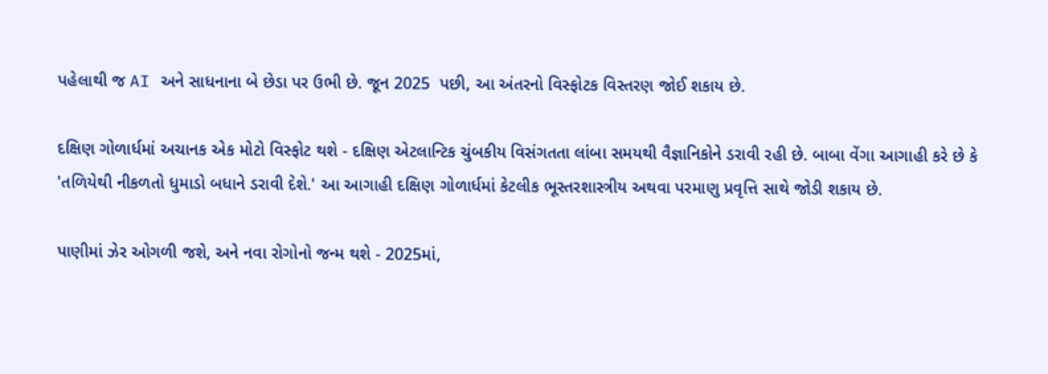પહેલાથી જ AI અને સાધનાના બે છેડા પર ઉભી છે. જૂન 2025  પછી, આ અંતરનો વિસ્ફોટક વિસ્તરણ જોઈ શકાય છે.

દક્ષિણ ગોળાર્ધમાં અચાનક એક મોટો વિસ્ફોટ થશે - દક્ષિણ એટલાન્ટિક ચુંબકીય વિસંગતતા લાંબા સમયથી વૈજ્ઞાનિકોને ડરાવી રહી છે. બાબા વેંગા આગાહી કરે છે કે 'તળિયેથી નીકળતો ધુમાડો બધાને ડરાવી દેશે.' આ આગાહી દક્ષિણ ગોળાર્ધમાં કેટલીક ભૂસ્તરશાસ્ત્રીય અથવા પરમાણુ પ્રવૃત્તિ સાથે જોડી શકાય છે.

પાણીમાં ઝેર ઓગળી જશે, અને નવા રોગોનો જન્મ થશે - 2025માં,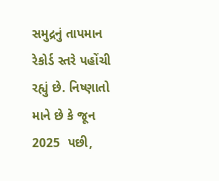સમુદ્રનું તાપમાન રેકોર્ડ સ્તરે પહોંચી રહ્યું છે. નિષ્ણાતો માને છે કે જૂન 2025  પછી,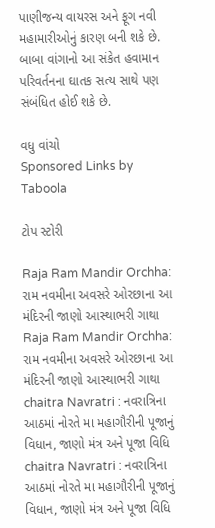પાણીજન્ય વાયરસ અને ફૂગ નવી મહામારીઓનું કારણ બની શકે છે. બાબા વાંગાનો આ સંકેત હવામાન પરિવર્તનના ઘાતક સત્ય સાથે પણ સંબંધિત હોઈ શકે છે.

વધુ વાંચો
Sponsored Links by Taboola

ટોપ સ્ટોરી

Raja Ram Mandir Orchha: રામ નવમીના અવસરે ઓરછાના આ મંદિરની જાણો આસ્થાભરી ગાથા
Raja Ram Mandir Orchha: રામ નવમીના અવસરે ઓરછાના આ મંદિરની જાણો આસ્થાભરી ગાથા
chaitra Navratri : નવરાત્રિના આઠમાં નોરતે મા મહાગૌરીની પૂજાનું વિધાન, જાણો મંત્ર અને પૂજા વિધિ
chaitra Navratri : નવરાત્રિના આઠમાં નોરતે મા મહાગૌરીની પૂજાનું વિધાન, જાણો મંત્ર અને પૂજા વિધિ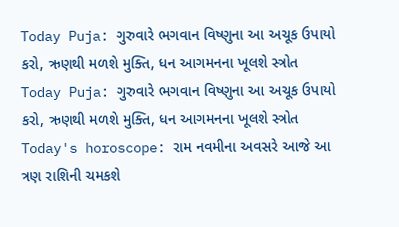Today Puja: ગુરુવારે ભગવાન વિષ્ણુના આ અચૂક ઉપાયો કરો, ઋણથી મળશે મુક્તિ, ધન આગમનના ખૂલશે સ્ત્રોત
Today Puja: ગુરુવારે ભગવાન વિષ્ણુના આ અચૂક ઉપાયો કરો, ઋણથી મળશે મુક્તિ, ધન આગમનના ખૂલશે સ્ત્રોત
Today's horoscope: રામ નવમીના અવસરે આજે આ ત્રણ રાશિની ચમકશે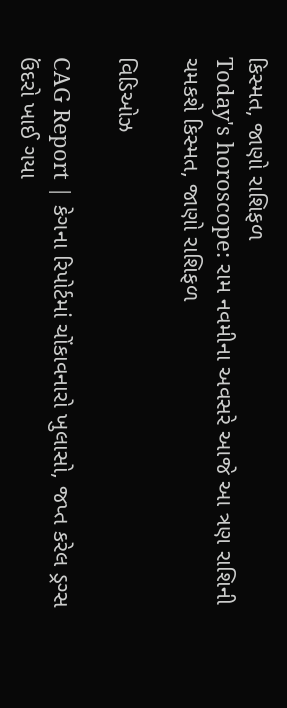કિસ્મત, જાણો રાશિફળ
Today's horoscope: રામ નવમીના અવસરે આજે આ ત્રણ રાશિની ચમકશે કિસ્મત, જાણો રાશિફળ

વિડિઓઝ

CAG Report | કેગના રિપોર્ટમાં ચોંકાવનારો ખુલાસો, જપ્ત કરેલ ડ્રગ્સ ઉંદરો ખાઈ ગયા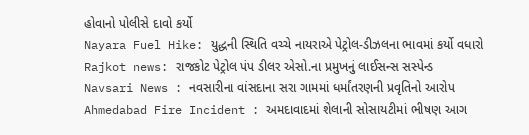હોવાનો પોલીસે દાવો કર્યો
Nayara Fuel Hike: યુદ્ધની સ્થિતિ વચ્ચે નાયરાએ પેટ્રોલ-ડીઝલના ભાવમાં કર્યો વધારો
Rajkot news: રાજકોટ પેટ્રોલ પંપ ડીલર એસો.ના પ્રમુખનું લાઈસન્સ સસ્પેન્ડ
Navsari News : નવસારીના વાંસદાના સરા ગામમાં ધર્માંતરણની પ્રવૃતિનો આરોપ
Ahmedabad Fire Incident : અમદાવાદમાં શેલાની સોસાયટીમાં ભીષણ આગ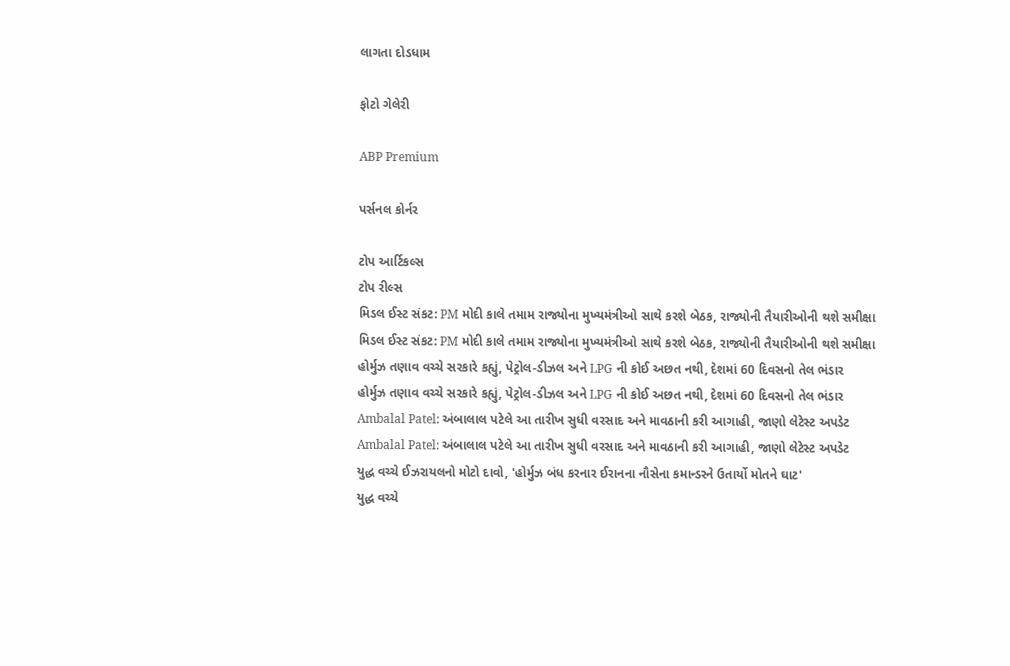લાગતા દોડધામ

ફોટો ગેલેરી

ABP Premium

પર્સનલ કોર્નર

ટોપ આર્ટિકલ્સ
ટોપ રીલ્સ
મિડલ ઈસ્ટ સંકટ: PM મોદી કાલે તમામ રાજ્યોના મુખ્યમંત્રીઓ સાથે કરશે બેઠક, રાજ્યોની તૈયારીઓની થશે સમીક્ષા
મિડલ ઈસ્ટ સંકટ: PM મોદી કાલે તમામ રાજ્યોના મુખ્યમંત્રીઓ સાથે કરશે બેઠક, રાજ્યોની તૈયારીઓની થશે સમીક્ષા
હોર્મુઝ તણાવ વચ્ચે સરકારે કહ્યું, પેટ્રોલ-ડીઝલ અને LPG ની કોઈ અછત નથી, દેશમાં 60 દિવસનો તેલ ભંડાર
હોર્મુઝ તણાવ વચ્ચે સરકારે કહ્યું, પેટ્રોલ-ડીઝલ અને LPG ની કોઈ અછત નથી, દેશમાં 60 દિવસનો તેલ ભંડાર
Ambalal Patel: અંબાલાલ પટેલે આ તારીખ સુધી વરસાદ અને માવઠાની કરી આગાહી, જાણો લેટેસ્ટ અપડેટ
Ambalal Patel: અંબાલાલ પટેલે આ તારીખ સુધી વરસાદ અને માવઠાની કરી આગાહી, જાણો લેટેસ્ટ અપડેટ
યુદ્ધ વચ્ચે ઈઝરાયલનો મોટો દાવો, 'હોર્મુઝ બંધ કરનાર ઈરાનના નૌસેના કમાન્ડરને ઉતાર્યો મોતને ઘાટ'
યુદ્ધ વચ્ચે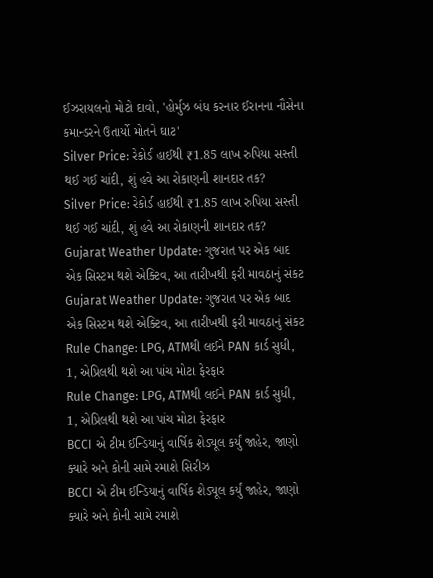ઈઝરાયલનો મોટો દાવો, 'હોર્મુઝ બંધ કરનાર ઈરાનના નૌસેના કમાન્ડરને ઉતાર્યો મોતને ઘાટ'
Silver Price: રેકોર્ડ હાઈથી ₹1.85 લાખ રુપિયા સસ્તી થઈ ગઈ ચાંદી, શું હવે આ રોકાણની શાનદાર તક?
Silver Price: રેકોર્ડ હાઈથી ₹1.85 લાખ રુપિયા સસ્તી થઈ ગઈ ચાંદી, શું હવે આ રોકાણની શાનદાર તક?
Gujarat Weather Update: ગુજરાત પર એક બાદ એક સિસ્ટમ થશે એક્ટિવ, આ તારીખથી ફરી માવઠાનું સંકટ
Gujarat Weather Update: ગુજરાત પર એક બાદ એક સિસ્ટમ થશે એક્ટિવ, આ તારીખથી ફરી માવઠાનું સંકટ
Rule Change: LPG, ATMથી લઈને PAN કાર્ડ સુધી, 1, એપ્રિલથી થશે આ પાંચ મોટા ફેરફાર
Rule Change: LPG, ATMથી લઈને PAN કાર્ડ સુધી, 1, એપ્રિલથી થશે આ પાંચ મોટા ફેરફાર
BCCI એ ટીમ ઈન્ડિયાનું વાર્ષિક શેડ્યૂલ કર્યું જાહેર, જાણો ક્યારે અને કોની સામે રમાશે સિરીઝ
BCCI એ ટીમ ઈન્ડિયાનું વાર્ષિક શેડ્યૂલ કર્યું જાહેર, જાણો ક્યારે અને કોની સામે રમાશે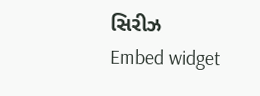સિરીઝ
Embed widget